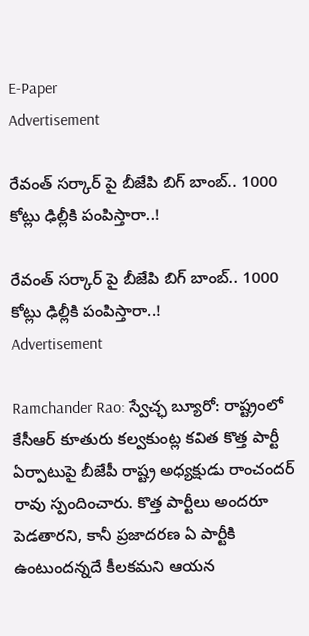E-Paper
Advertisement

రేవంత్ సర్కార్ పై బీజేపి బిగ్ బాంబ్.. 1000 కోట్లు ఢిల్లీకి పంపిస్తారా..!

రేవంత్ సర్కార్ పై బీజేపి బిగ్ బాంబ్.. 1000 కోట్లు ఢిల్లీకి పంపిస్తారా..!
Advertisement

Ramchander Rao: స్వేచ్ఛ బ్యూరో: రాష్ట్రంలో కేసీఆర్ కూతురు కల్వకుంట్ల కవిత కొత్త పార్టీ ఏర్పాటుపై బీజేపీ రాష్ట్ర అధ్యక్షుడు రాంచందర్ రావు స్పందించారు. కొత్త పార్టీలు అందరూ పెడతారని, కానీ ప్రజాదరణ ఏ పార్టీకి ఉంటుందన్నదే కీలకమని ఆయన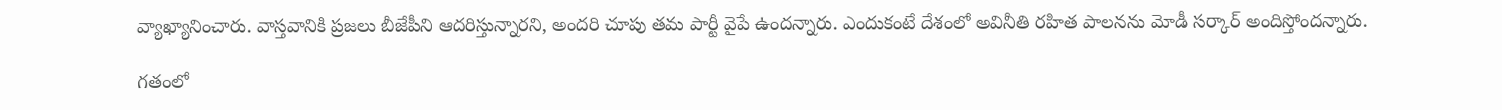వ్యాఖ్యానించారు. వాస్తవానికి ప్రజలు బీజేపీని ఆదరిస్తున్నారని, అందరి చూపు తమ పార్టీ వైపే ఉందన్నారు. ఎందుకంటే దేశంలో అవినీతి రహిత పాలనను మోడీ సర్కార్ అందిస్తోందన్నారు.

గతంలో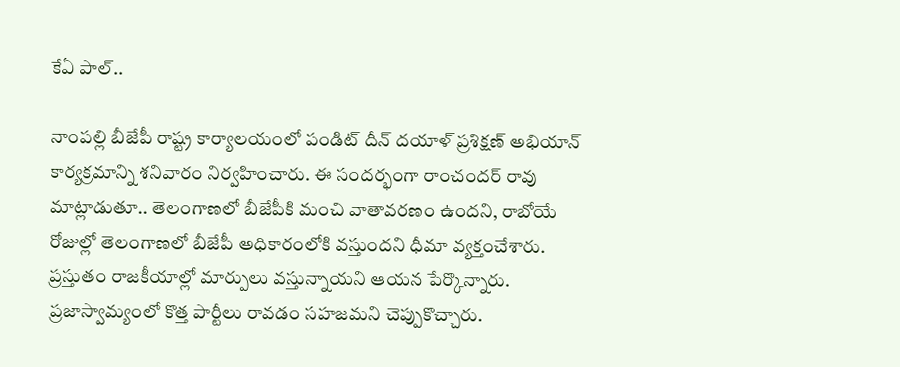కేఏ పాల్..

నాంపల్లి బీజేపీ రాష్ట్ర కార్యాలయంలో పండిట్ దీన్ దయాళ్ ప్రశిక్షణ్ అభియాన్ కార్యక్రమాన్ని శనివారం నిర్వహించారు. ఈ సందర్భంగా రాంచందర్ రావు మాట్లాడుతూ.. తెలంగాణలో బీజేపీకి మంచి వాతావరణం ఉందని, రాబోయే రోజుల్లో తెలంగాణలో బీజేపీ అధికారంలోకి వస్తుందని ధీమా వ్యక్తంచేశారు. ప్రస్తుతం రాజకీయాల్లో మార్పులు వస్తున్నాయని ఆయన పేర్కొన్నారు. ప్రజాస్వామ్యంలో కొత్త పార్టీలు రావడం సహజమని చెప్పుకొచ్చారు.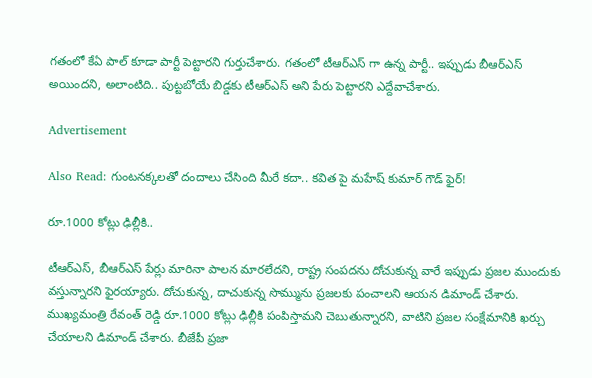గతంలో కేఏ పాల్ కూడా పార్టీ పెట్టారని గుర్తుచేశారు. గతంలో టీఆర్ఎస్ గా ఉన్న పార్టీ.. ఇప్పుడు బీఆర్ఎస్ అయిందని, అలాంటిది.. పుట్టబోయే బిడ్డకు టీఆర్ఎస్ అని పేరు పెట్టారని ఎద్దేవాచేశారు.

Advertisement

Also Read: గుంటనక్కలతో దందాలు చేసింది మీరే కదా.. కవిత పై మహేష్ కుమార్ గౌడ్ ఫైర్!

రూ.1000 కోట్లు ఢిల్లీకి..

టీఆర్‌ఎస్, బీఆర్‌ఎస్ పేర్లు మారినా పాలన మారలేదని, రాష్ట్ర సంపదను దోచుకున్న వారే ఇప్పుడు ప్రజల ముందుకు వస్తున్నారని ఫైరయ్యారు. దోచుకున్న, దాచుకున్న సొమ్మును ప్రజలకు పంచాలని ఆయన డిమాండ్ చేశారు. ముఖ్యమంత్రి రేవంత్ రెడ్డి రూ.1000 కోట్లు ఢిల్లీకి పంపిస్తామని చెబుతున్నారని, వాటిని ప్రజల సంక్షేమానికి ఖర్చు చేయాలని డిమాండ్ చేశారు. బీజేపీ ప్రజా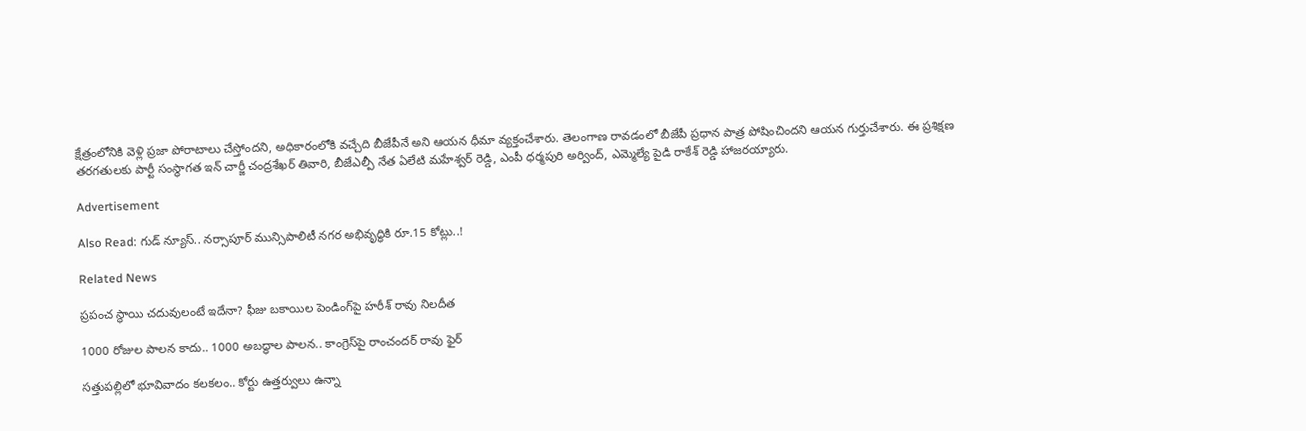క్షేత్రంలోనికి వెళ్లి ప్రజా పోరాటాలు చేస్తోందని, అధికారంలోకి వచ్చేది బీజేపీనే అని ఆయన ధీమా వ్యక్తంచేశారు. తెలంగాణ రావడంలో బీజేపీ ప్రధాన పాత్ర పోషించిందని ఆయన గుర్తుచేశారు. ఈ ప్రశిక్షణ తరగతులకు పార్టీ సంస్థాగత ఇన్ చార్జీ చంద్రశేఖర్ తివారి, బీజేఎల్పీ నేత ఏలేటి మహేశ్వర్ రెడ్డి, ఎంపీ ధర్మపురి అర్వింద్, ఎమ్మెల్యే పైడి రాకేశ్ రెడ్డి హాజరయ్యారు.

Advertisement

Also Read: గుడ్ న్యూస్.. నర్సాపూర్ మున్సిపాలిటీ నగర అభివృద్ధికి రూ.15 కోట్లు..!

Related News

ప్రపంచ స్థాయి చదువులంటే ఇదేనా? ఫీజు బకాయిల పెండింగ్‌పై హరీశ్ రావు నిలదీత

1000 రోజుల పాలన కాదు.. 1000 అబద్ధాల పాలన.. కాంగ్రెస్‌పై రాంచందర్ రావు ఫైర్

సత్తుపల్లిలో భూవివాదం కలకలం.. కోర్టు ఉత్తర్వులు ఉన్నా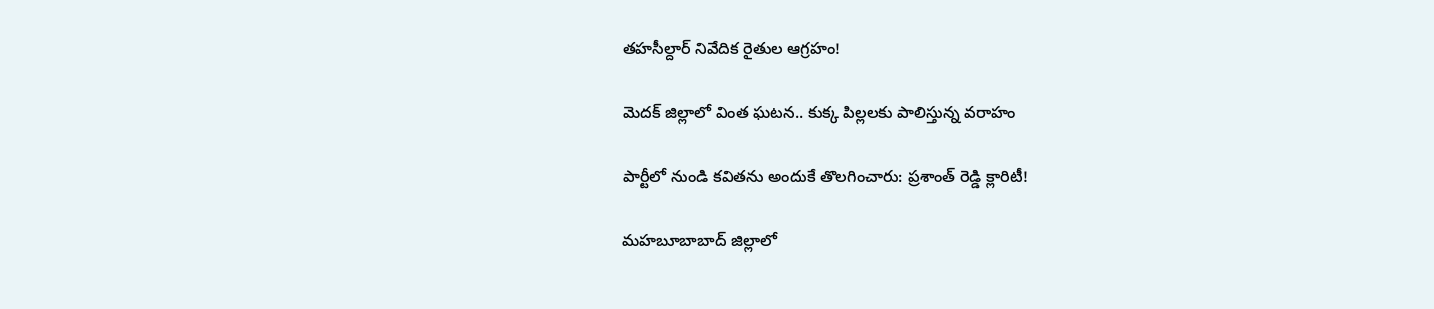తహసీల్దార్ నివేదిక రైతుల ఆగ్రహం!

మెదక్ జిల్లాలో వింత ఘటన.. కుక్క పిల్లలకు పాలిస్తున్న వరాహం

పార్టీలో నుండి కవితను అందుకే తొలగించారు: ప్రశాంత్ రెడ్డి క్లారిటీ!

మహబూబాబాద్ జిల్లాలో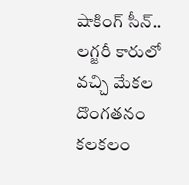షాకింగ్ సీన్.. లగ్జరీ కారులో వచ్చి మేకల దొంగతనం కలకలం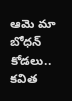ఆమె మా బోధన్ కోడలు.. కవిత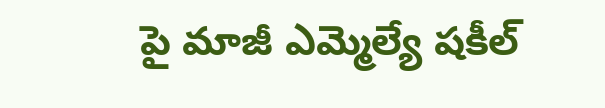పై మాజీ ఎమ్మెల్యే షకీల్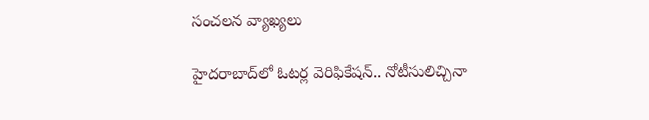సంచలన వ్యాఖ్యలు

హైదరాబాద్‌లో ఓటర్ల వెరిఫికేషన్.. నోటీసులిచ్చినా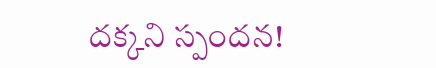దక్కని స్పందన!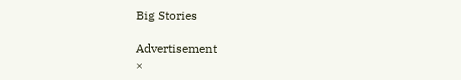Big Stories

Advertisement
×